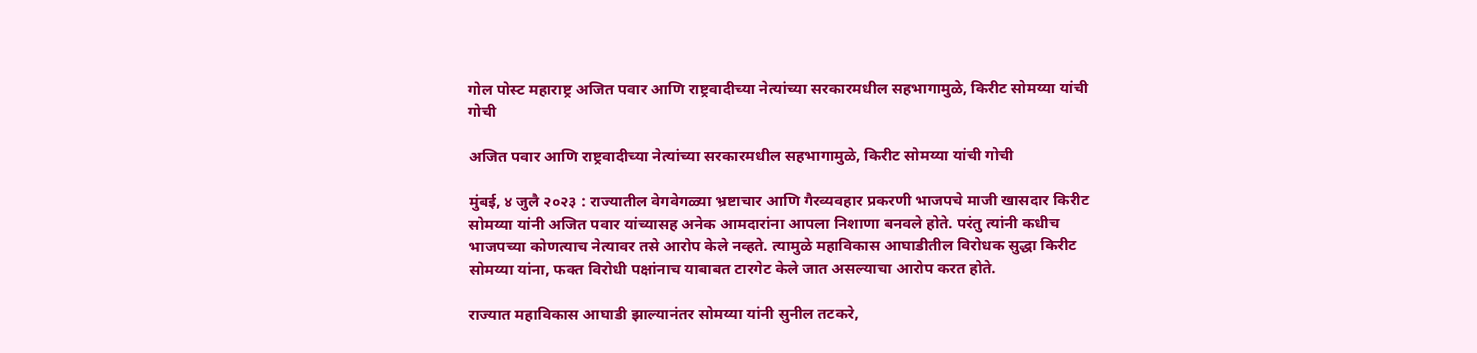गोल पोस्ट महाराष्ट्र अजित पवार आणि राष्ट्रवादीच्या नेत्यांच्या सरकारमधील सहभागामुळे, किरीट सोमय्या यांची गोची

अजित पवार आणि राष्ट्रवादीच्या नेत्यांच्या सरकारमधील सहभागामुळे, किरीट सोमय्या यांची गोची

मुंबई, ४ जुलै २०२३ : राज्यातील वेगवेगळ्या भ्रष्टाचार आणि गैरव्यवहार प्रकरणी भाजपचे माजी खासदार किरीट सोमय्या यांनी अजित पवार यांच्यासह अनेक आमदारांना आपला निशाणा बनवले होते. परंतु त्यांनी कधीच भाजपच्या कोणत्याच नेत्यावर तसे आरोप केले नव्हते. त्यामुळे महाविकास आघाडीतील विरोधक सुद्धा किरीट सोमय्या यांना, फक्त विरोधी पक्षांनाच याबाबत टारगेट केले जात असल्याचा आरोप करत होते.

राज्यात महाविकास आघाडी झाल्यानंतर सोमय्या यांनी सुनील तटकरे,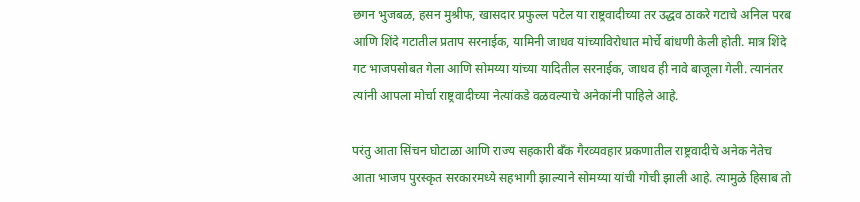छगन भुजबळ, हसन मुश्रीफ, खासदार प्रफुल्ल पटेल या राष्ट्रवादीच्या तर उद्धव ठाकरे गटाचे अनिल परब आणि शिंदे गटातील प्रताप सरनाईक, यामिनी जाधव यांच्याविरोधात मोर्चे बांधणी केली होती. मात्र शिंदे गट भाजपसोबत गेला आणि सोमय्या यांच्या यादितील सरनाईक, जाधव ही नावे बाजूला गेली. त्यानंतर त्यांनी आपला मोर्चा राष्ट्रवादीच्या नेत्यांकडे वळवल्याचे अनेकांनी पाहिले आहे.

परंतु आता सिंचन घोटाळा आणि राज्य सहकारी बँक गैरव्यवहार प्रकणातील राष्ट्रवादीचे अनेक नेतेच आता भाजप पुरस्कृत सरकारमध्ये सहभागी झाल्याने सोमय्या यांची गोची झाली आहे. त्यामुळे हिसाब तो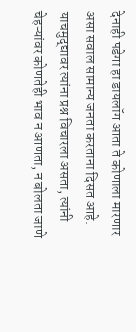देनाही पडेगा हा डायलॉग आता ते कोणाला मारणार असा सवाल सामान्य जनता करताना दिसत आहे. याचमुद्द्यावर त्यांना प्रश्न विचारला असता, त्यांनी चेहऱ्यांवर कोणतेही भाव न आणता, न बोलता जाणे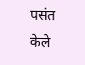पसंत केले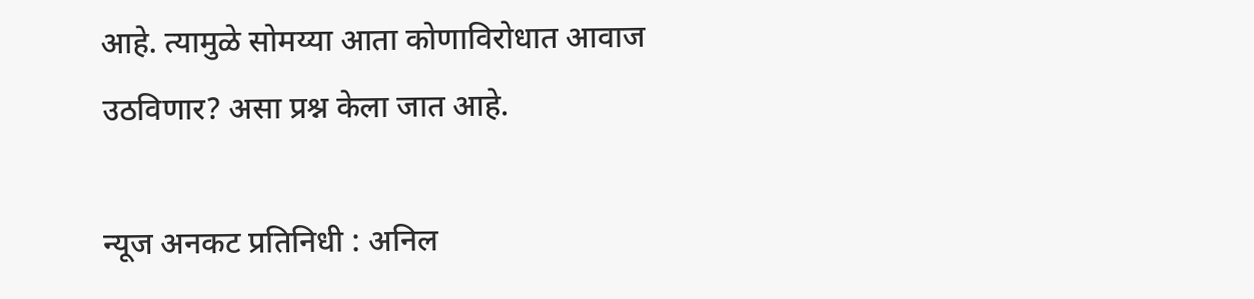आहे. त्यामुळे सोमय्या आता कोणाविरोधात आवाज उठविणार? असा प्रश्न केला जात आहे.

न्यूज अनकट प्रतिनिधी : अनिल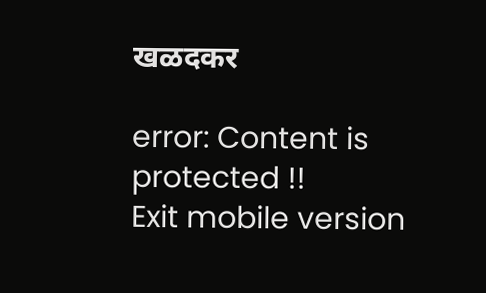खळदकर

error: Content is protected !!
Exit mobile version